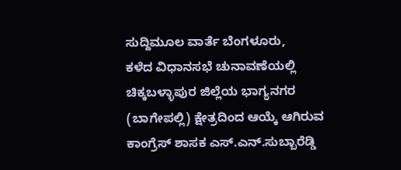ಸುದ್ದಿಮೂಲ ವಾರ್ತೆ ಬೆಂಗಳೂರು,
ಕಳೆದ ವಿಧಾನಸಭೆ ಚುನಾವಣೆಯಲ್ಲಿ ಚಿಕ್ಕಬಳ್ಳಾಪುರ ಜಿಲ್ಲೆಯ ಭಾಗ್ಯನಗರ (ಬಾಗೇಪಲ್ಲಿ) ಕ್ಷೇತ್ರದಿಂದ ಆಯ್ಕೆ ಆಗಿರುವ ಕಾಂಗ್ರೆಸ್ ಶಾಸಕ ಎಸ್.ಎನ್.ಸುಬ್ಬಾರೆಡ್ಡಿ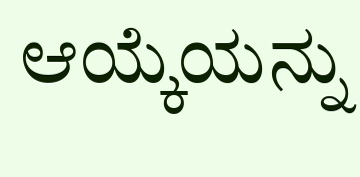ಆಯ್ಕೆಯನ್ನು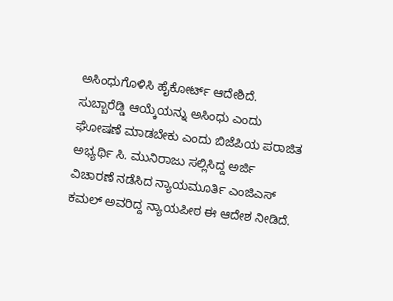ಅಸಿಂಧುಗೊಳಿಸಿ ಹೈಕೋರ್ಟ್ ಆದೇಶಿದೆ.
ಸುಬ್ಬಾರೆಡ್ಡಿ ಆಯ್ಕೆಯನ್ನು ಅಸಿಂಧು ಎಂದು ಘೋಷಣೆ ಮಾಡಬೇಕು ಎಂದು ಬಿಜೆಪಿಯ ಪರಾಜಿತ ಅಭ್ಯರ್ಥಿ ಸಿ. ಮುನಿರಾಜು ಸಲ್ಲಿಸಿದ್ದ ಅರ್ಜಿ ವಿಚಾರಣೆ ನಡೆಸಿದ ನ್ಯಾಯಮೂರ್ತಿ ಎಂಜಿಎಸ್ ಕಮಲ್ ಅವರಿದ್ದ ನ್ಯಾಯಪೀಠ ಈ ಆದೇಶ ನೀಡಿದೆ.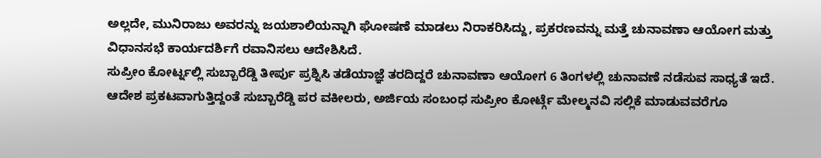ಅಲ್ಲದೇ, ಮುನಿರಾಜು ಅವರನ್ನು ಜಯಶಾಲಿಯನ್ನಾಗಿ ಘೋಷಣೆ ಮಾಡಲು ನಿರಾಕರಿಸಿದ್ದು, ಪ್ರಕರಣವನ್ನು ಮತ್ತೆ ಚುನಾವಣಾ ಆಯೋಗ ಮತ್ತು ವಿಧಾನಸಭೆ ಕಾರ್ಯದರ್ಶಿಗೆ ರವಾನಿಸಲು ಆದೇಶಿಸಿದೆ.
ಸುಪ್ರೀಂ ಕೋರ್ಟ್ನಲ್ಲಿ ಸುಬ್ಬಾರೆಡ್ಡಿ ತೀರ್ಪು ಪ್ರಶ್ನಿಸಿ ತಡೆಯಾಜ್ಞೆ ತರದಿದ್ದರೆ ಚುನಾವಣಾ ಆಯೋಗ 6 ತಿಂಗಳಲ್ಲಿ ಚುನಾವಣೆ ನಡೆಸುವ ಸಾಧ್ಯತೆ ಇದೆ.
ಆದೇಶ ಪ್ರಕಟವಾಗುತ್ತಿದ್ದಂತೆ ಸುಬ್ಬಾರೆಡ್ಡಿ ಪರ ವಕೀಲರು, ಅರ್ಜಿಯ ಸಂಬಂಧ ಸುಪ್ರೀಂ ಕೋರ್ಟ್ಗೆ ಮೇಲ್ಮನವಿ ಸಲ್ಲಿಕೆ ಮಾಡುವವರೆಗೂ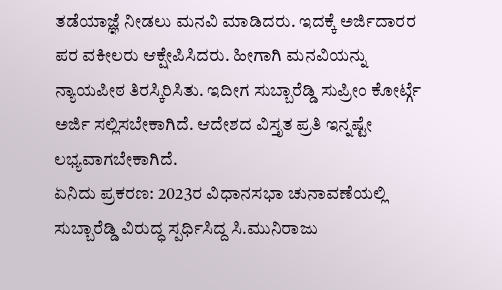ತಡೆಯಾಜ್ಞೆ ನೀಡಲು ಮನವಿ ಮಾಡಿದರು. ಇದಕ್ಕೆ ಅರ್ಜಿದಾರರ ಪರ ವಕೀಲರು ಆಕ್ಷೇಪಿಸಿದರು. ಹೀಗಾಗಿ ಮನವಿಯನ್ನು ನ್ಯಾಯಪೀಠ ತಿರಸ್ಕಿರಿಸಿತು. ಇದೀಗ ಸುಬ್ಬಾರೆಡ್ಡಿ ಸುಪ್ರೀಂ ಕೋರ್ಟ್ಗೆ ಅರ್ಜಿ ಸಲ್ಲಿಸಬೇಕಾಗಿದೆ. ಆದೇಶದ ವಿಸ್ತೃತ ಪ್ರತಿ ಇನ್ನಷ್ಟೇ ಲಭ್ಯವಾಗಬೇಕಾಗಿದೆ.
ಏನಿದು ಪ್ರಕರಣ: 2023ರ ವಿಧಾನಸಭಾ ಚುನಾವಣೆಯಲ್ಲಿ ಸುಬ್ಬಾರೆಡ್ಡಿ ವಿರುದ್ಧ ಸ್ಪರ್ಧಿಸಿದ್ದ ಸಿ.ಮುನಿರಾಜು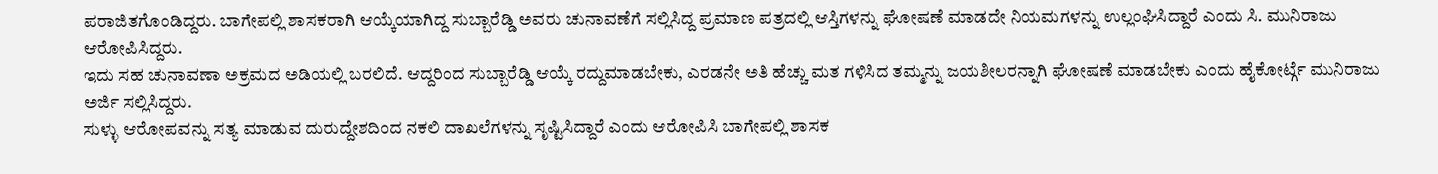ಪರಾಜಿತಗೊಂಡಿದ್ದರು. ಬಾಗೇಪಲ್ಲಿ ಶಾಸಕರಾಗಿ ಆಯ್ಕೆಯಾಗಿದ್ದ ಸುಬ್ಬಾರೆಡ್ಡಿ ಅವರು ಚುನಾವಣೆಗೆ ಸಲ್ಲಿಸಿದ್ದ ಪ್ರಮಾಣ ಪತ್ರದಲ್ಲಿ ಆಸ್ತಿಗಳನ್ನು ಘೋಷಣೆ ಮಾಡದೇ ನಿಯಮಗಳನ್ನು ಉಲ್ಲಂಘಿಸಿದ್ದಾರೆ ಎಂದು ಸಿ. ಮುನಿರಾಜು ಆರೋಪಿಸಿದ್ದರು.
ಇದು ಸಹ ಚುನಾವಣಾ ಅಕ್ರಮದ ಅಡಿಯಲ್ಲಿ ಬರಲಿದೆ. ಆದ್ದರಿಂದ ಸುಬ್ಬಾರೆಡ್ಡಿ ಆಯ್ಕೆ ರದ್ದುಮಾಡಬೇಕು, ಎರಡನೇ ಅತಿ ಹೆಚ್ಚು ಮತ ಗಳಿಸಿದ ತಮ್ಮನ್ನು ಜಯಶೀಲರನ್ನಾಗಿ ಘೋಷಣೆ ಮಾಡಬೇಕು ಎಂದು ಹೈಕೋರ್ಟ್ಗೆ ಮುನಿರಾಜು ಅರ್ಜಿ ಸಲ್ಲಿಸಿದ್ದರು.
ಸುಳ್ಳು ಆರೋಪವನ್ನು ಸತ್ಯ ಮಾಡುವ ದುರುದ್ದೇಶದಿಂದ ನಕಲಿ ದಾಖಲೆಗಳನ್ನು ಸೃಷ್ಟಿಸಿದ್ದಾರೆ ಎಂದು ಆರೋಪಿಸಿ ಬಾಗೇಪಲ್ಲಿ ಶಾಸಕ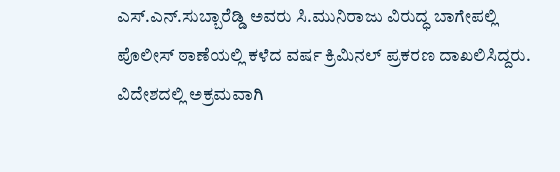ಎಸ್.ಎನ್.ಸುಬ್ಬಾರೆಡ್ಡಿ ಅವರು ಸಿ.ಮುನಿರಾಜು ವಿರುದ್ಧ ಬಾಗೇಪಲ್ಲಿ ಪೊಲೀಸ್ ಠಾಣೆಯಲ್ಲಿ ಕಳೆದ ವರ್ಷ ಕ್ರಿಮಿನಲ್ ಪ್ರಕರಣ ದಾಖಲಿಸಿದ್ದರು.
ವಿದೇಶದಲ್ಲಿ ಅಕ್ರಮವಾಗಿ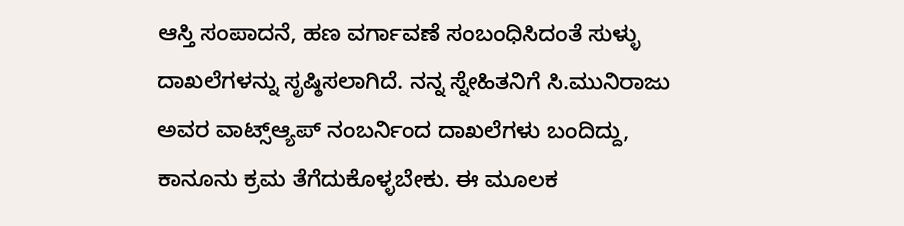ಆಸ್ತಿ ಸಂಪಾದನೆ, ಹಣ ವರ್ಗಾವಣೆ ಸಂಬಂಧಿಸಿದಂತೆ ಸುಳ್ಳು ದಾಖಲೆಗಳನ್ನು ಸೃಷ್ಠಿಸಲಾಗಿದೆ. ನನ್ನ ಸ್ನೇಹಿತನಿಗೆ ಸಿ.ಮುನಿರಾಜು ಅವರ ವಾಟ್ಸ್ಆ್ಯಪ್ ನಂಬರ್ನಿಂದ ದಾಖಲೆಗಳು ಬಂದಿದ್ದು, ಕಾನೂನು ಕ್ರಮ ತೆಗೆದುಕೊಳ್ಳಬೇಕು. ಈ ಮೂಲಕ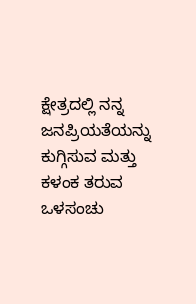ಕ್ಷೇತ್ರದಲ್ಲಿ ನನ್ನ ಜನಪ್ರಿಯತೆಯನ್ನು ಕುಗ್ಗಿಸುವ ಮತ್ತು ಕಳಂಕ ತರುವ ಒಳಸಂಚು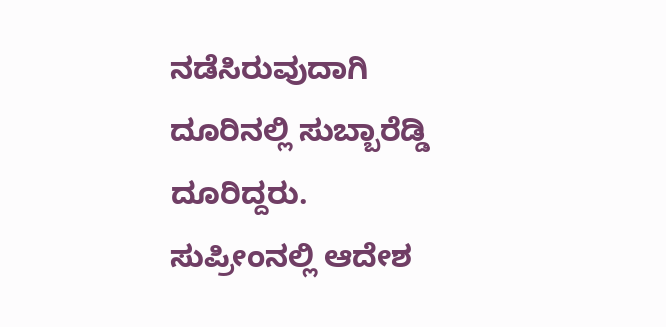ನಡೆಸಿರುವುದಾಗಿ ದೂರಿನಲ್ಲಿ ಸುಬ್ಬಾರೆಡ್ಡಿ ದೂರಿದ್ದರು.
ಸುಪ್ರೀಂನಲ್ಲಿ ಆದೇಶ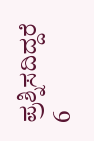ಪ್ರಶ್ನಿಸದಿದ್ದರೆ 6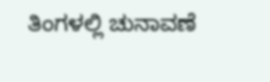ತಿಂಗಳಲ್ಲಿ ಚುನಾವಣೆ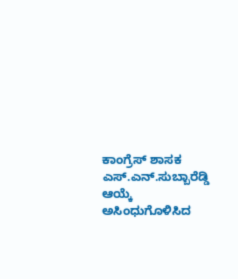ಕಾಂಗ್ರೆಸ್ ಶಾಸಕ ಎಸ್.ಎನ್.ಸುಬ್ಬಾರೆಡ್ಡಿ ಆಯ್ಕೆ ಅಸಿಂಧುಗೊಳಿಸಿದ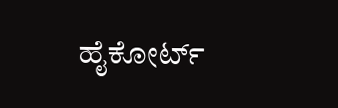ಹೈಕೋರ್ಟ್